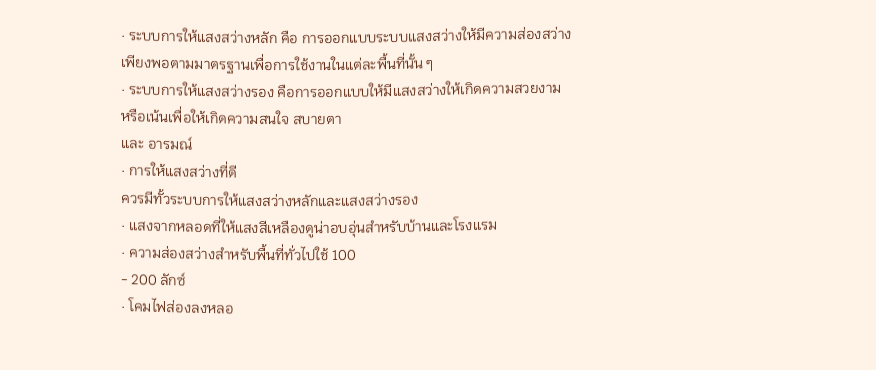· ระบบการให้แสงสว่างหลัก คือ การออกแบบระบบแสงสว่างให้มีความส่องสว่าง
เพียงพอตามมาตรฐานเพื่อการใช้งานในแต่ละพื้นที่นั้น ๆ
· ระบบการให้แสงสว่างรอง คือการออกแบบให้มีแสงสว่างให้เกิดความสวยงาม
หรือเน้นเพื่อให้เกิดความสนใจ สบายตา
และ อารมณ์
· การให้แสงสว่างที่ดี
ควรมีทั้วระบบการให้แสงสว่างหลักและแสงสว่างรอง
· แสงจากหลอดที่ให้แสงสีเหลืองดูน่าอบอุ่นสำหรับบ้านและโรงแรม
· ความส่องสว่างสำหรับพื้นที่ทั่วไปใช้ 100
- 200 ลักซ์
· โคมไฟส่องลงหลอ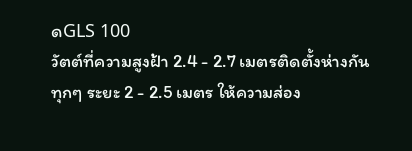ดGLS 100
วัตต์ที่ความสูงฝ้า 2.4 - 2.7 เมตรติดตั้งห่างกัน
ทุกๆ ระยะ 2 - 2.5 เมตร ให้ความส่อง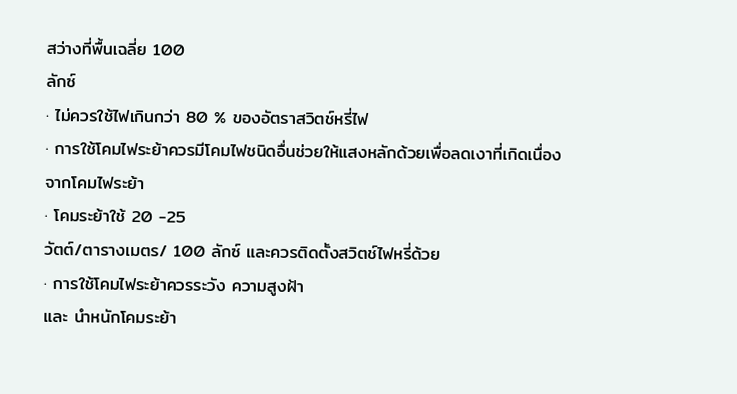สว่างที่พื้นเฉลี่ย 100
ลักซ์
· ไม่ควรใช้ไฟเกินกว่า 80 % ของอัตราสวิตช์หรี่ไฟ
· การใช้โคมไฟระย้าควรมีโคมไฟชนิดอื่นช่วยให้แสงหลักด้วยเพื่อลดเงาที่เกิดเนื่อง
จากโคมไฟระย้า
· โคมระย้าใช้ 20 -25
วัตต์/ตารางเมตร/ 100 ลักซ์ และควรติดตั้งสวิตช์ไฟหรี่ด้วย
· การใช้โคมไฟระย้าควรระวัง ความสูงฝ้า
และ นำหนักโคมระย้า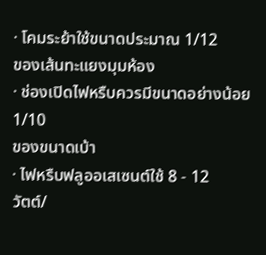· โคมระย้าใช้ขนาดประมาณ 1/12
ของเส้นทะแยงมุมห้อง
· ช่องเปิดไฟหรืบควรมีขนาดอย่างน้อย 1/10
ของขนาดเบ้า
· ไฟหรืบฟลูออเสเซนต์ใช้ 8 - 12
วัตต์/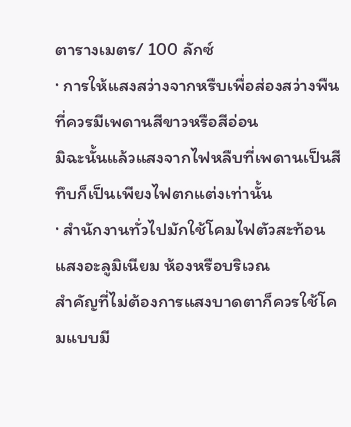ตารางเมตร/ 100 ลักซ์
· การให้แสงสว่างจากหรืบเพื่อส่องสว่างพืนที่ควรมีเพดานสีขาวหรือสีอ่อน
มิฉะนั้นแล้วแสงจากไฟหลืบที่เพดานเป็นสีทึบก็เป็นเพียงไฟตกแต่งเท่านั้น
· สำนักงานทั่วไปมักใช้โคมไฟตัวสะท้อนแสงอะลูมิเนียม ห้องหรือบริเวณ
สำคัญที่ไม่ต้องการแสงบาดตาก็ควรใช้โคมแบบมี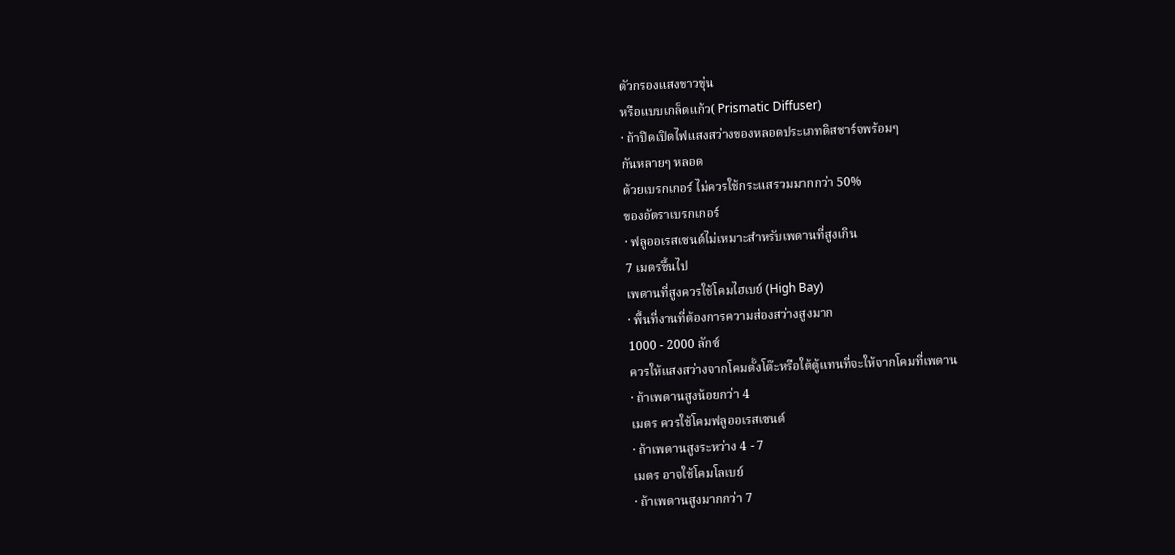ตัวกรองแสงขาวขุ่น
หรือแบบเกล็ดแก้ว( Prismatic Diffuser)
· ถ้าปิดเปิดไฟแสงสว่างของหลอดประเภทดิสชาร์จพร้อมๆ
กันหลายๆ หลอด
ด้วยเบรกเกอร์ ไม่ควรใช้กระแสรวมมากกว่า 50%
ของอัตราเบรกเกอร์
· ฟลูออเรสเซนต์ไม่เหมาะสำหรับเพดานที่สูงเกิน
7 เมตรขึ้นไป
เพดานที่สูงควรใช้โคมไฮเบย์ (High Bay)
· พื้นที่งานที่ต้องการความส่องสว่างสูงมาก
1000 - 2000 ลักซ์
ควรให้แสงสว่างจากโคมตั้งโต๊ะหรือใต้ตู้แทนที่จะให้จากโคมที่เพดาน
· ถ้าเพดานสูงน้อยกว่า 4
เมตร ควรใช้โคมฟลูออเรสเซนต์
· ถ้าเพดานสูงระหว่าง 4 - 7
เมตร อาจใช้โคมโลเบย์
· ถ้าเพดานสูงมากกว่า 7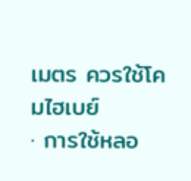เมตร ควรใช้โคมไฮเบย์
· การใช้หลอ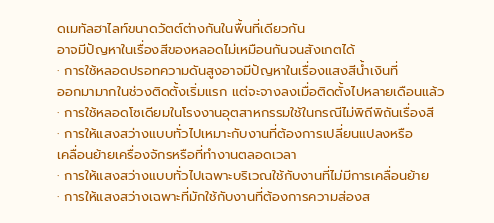ดเมทัลฮาไลท์ขนาดวัตต์ต่างกันในพื้นที่เดียวกัน
อาจมีปัญหาในเรื่องสีของหลอดไม่เหมือนกันจนสังเกตได้
· การใช้หลอดปรอทความดันสูงอาจมีปัญหาในเรื่องแสงสีน้ำเงินที่
ออกมามากในช่วงติดตั้งเริ่มแรก แต่จะจางลงเมื่อติดตั้งไปหลายเดือนแล้ว
· การใช้หลอดโซเดียมในโรงงานอุตสาหกรรมใช้ในกรณีไม่พิถีพิถันเรื่องสี
· การให้แสงสว่างแบบทั่วไปเหมาะกับงานที่ต้องการเปลี่ยนแปลงหรือ
เคลื่อนย้ายเครื่องจักรหรือที่ทำงานตลอดเวลา
· การให้แสงสว่างแบบทั่วไปเฉพาะบริเวณใช้กับงานที่ไม่มีการเคลื่อนย้าย
· การให้แสงสว่างเฉพาะที่มักใช้กับงานที่ต้องการความส่องส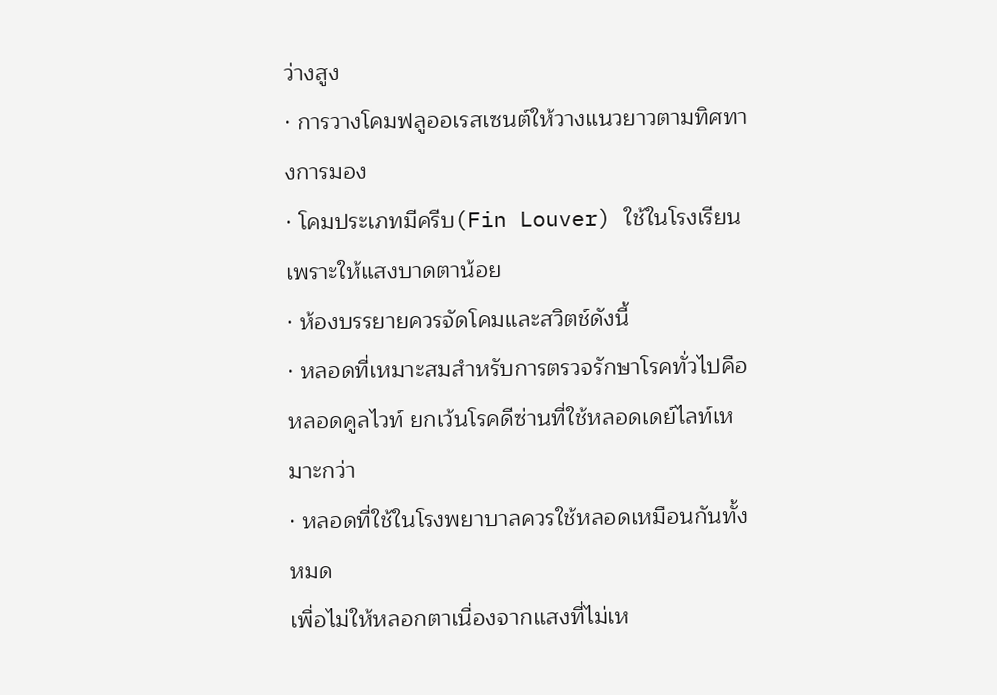ว่างสูง
· การวางโคมฟลูออเรสเซนต์ให้วางแนวยาวตามทิศทางการมอง
· โคมประเภทมีครีบ(Fin Louver) ใช้ในโรงเรียนเพราะให้แสงบาดตาน้อย
· ห้องบรรยายควรจัดโคมและสวิตช์ดังนี้
· หลอดที่เหมาะสมสำหรับการตรวจรักษาโรคทั่วไปคือ
หลอดคูลไวท์ ยกเว้นโรคดีซ่านที่ใช้หลอดเดย์ไลท์เหมาะกว่า
· หลอดที่ใช้ในโรงพยาบาลควรใช้หลอดเหมือนกันทั้งหมด
เพื่อไม่ให้หลอกตาเนื่องจากแสงที่ไม่เห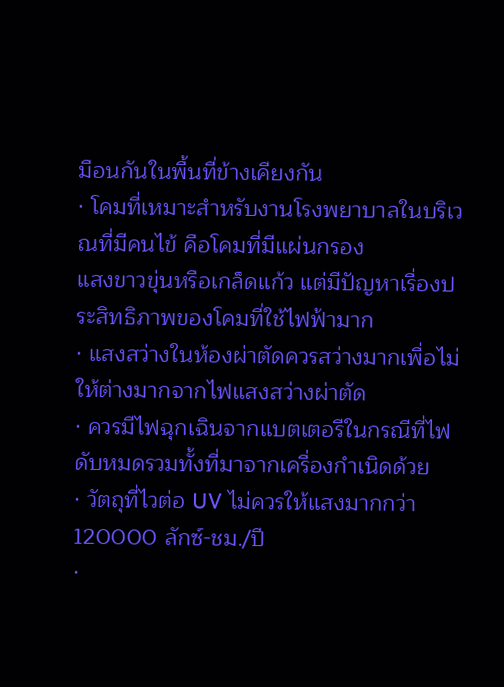มือนกันในพื้นที่ข้างเคียงกัน
· โคมที่เหมาะสำหรับงานโรงพยาบาลในบริเวณที่มีคนไข้ คือโคมที่มีแผ่นกรอง
แสงขาวขุ่นหรือเกล็ดแก้ว แต่มีปัญหาเรื่องประสิทธิภาพของโคมที่ใช้ไฟฟ้ามาก
· แสงสว่างในห้องผ่าตัดควรสว่างมากเพื่อไม่ให้ต่างมากจากไฟแสงสว่างผ่าตัด
· ควรมีไฟฉุกเฉินจากแบตเตอรีในกรณีที่ไฟดับหมดรวมทั้งที่มาจากเครื่องกำเนิดด้วย
· วัตถุที่ไวต่อ UV ไม่ควรให้แสงมากกว่า
120000 ลักซ์-ชม./ปี
·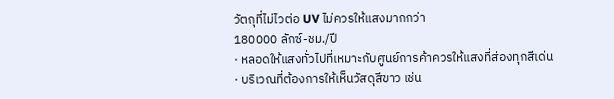วัตถุที่ไม่ไวต่อ UV ไม่ควรให้แสงมากกว่า
180000 ลักซ์-ชม./ปี
· หลอดให้แสงทั่วไปที่เหมาะกับศูนย์การค้าควรให้แสงที่ส่องทุกสีเด่น
· บริเวณที่ต้องการให้เห็นวัสดุสีขาว เช่น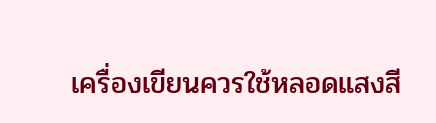เครื่องเขียนควรใช้หลอดแสงสี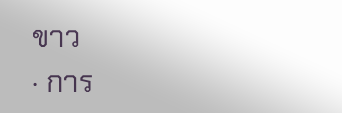ขาว
· การ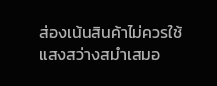ส่องเน้นสินค้าไม่ควรใช้แสงสว่างสมำเสมอ